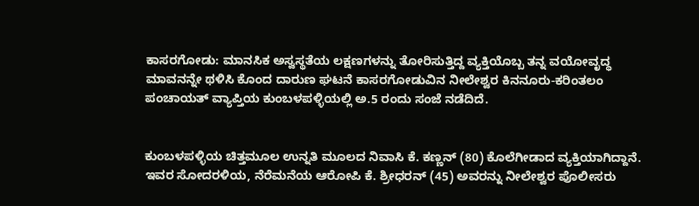ಕಾಸರಗೋಡು: ಮಾನಸಿಕ ಅಸ್ವಸ್ಥತೆಯ ಲಕ್ಷಣಗಳನ್ನು ತೋರಿಸುತ್ತಿದ್ದ ವ್ಯಕ್ತಿಯೊಬ್ಬ ತನ್ನ ವಯೋವೃದ್ಧ ಮಾವನನ್ನೇ ಥಳಿಸಿ ಕೊಂದ ದಾರುಣ ಘಟನೆ ಕಾಸರಗೋಡುವಿನ ನೀಲೇಶ್ವರ ಕಿನನೂರು-ಕರಿಂತಲಂ ಪಂಚಾಯತ್ ವ್ಯಾಪ್ತಿಯ ಕುಂಬಳಪಳ್ಳಿಯಲ್ಲಿ ಅ.5 ರಂದು ಸಂಜೆ ನಡೆದಿದೆ.


ಕುಂಬಳಪಳ್ಳಿಯ ಚಿತ್ತಮೂಲ ಉನ್ನತಿ ಮೂಲದ ನಿವಾಸಿ ಕೆ. ಕಣ್ಣನ್ (80) ಕೊಲೆಗೀಡಾದ ವ್ಯಕ್ತಿಯಾಗಿದ್ದಾನೆ. ಇವರ ಸೋದರಳಿಯ, ನೆರೆಮನೆಯ ಆರೋಪಿ ಕೆ. ಶ್ರೀಧರನ್ (45) ಅವರನ್ನು ನೀಲೇಶ್ವರ ಪೊಲೀಸರು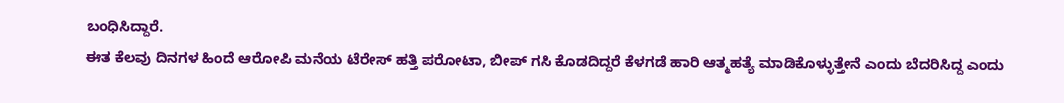ಬಂಧಿಸಿದ್ದಾರೆ.
ಈತ ಕೆಲವು ದಿನಗಳ ಹಿಂದೆ ಆರೋಪಿ ಮನೆಯ ಟೆರೇಸ್ ಹತ್ತಿ ಪರೋಟಾ, ಬೀಪ್ ಗಸಿ ಕೊಡದಿದ್ದರೆ ಕೆಳಗಡೆ ಹಾರಿ ಆತ್ಮಹತ್ಯೆ ಮಾಡಿಕೊಳ್ಳುತ್ತೇನೆ ಎಂದು ಬೆದರಿಸಿದ್ದ ಎಂದು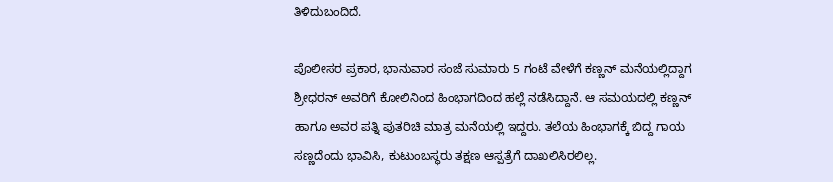ತಿಳಿದುಬಂದಿದೆ.

ಪೊಲೀಸರ ಪ್ರಕಾರ, ಭಾನುವಾರ ಸಂಜೆ ಸುಮಾರು 5 ಗಂಟೆ ವೇಳೆಗೆ ಕಣ್ಣನ್ ಮನೆಯಲ್ಲಿದ್ದಾಗ ಶ್ರೀಧರನ್ ಅವರಿಗೆ ಕೋಲಿನಿಂದ ಹಿಂಭಾಗದಿಂದ ಹಲ್ಲೆ ನಡೆಸಿದ್ದಾನೆ. ಆ ಸಮಯದಲ್ಲಿ ಕಣ್ಣನ್ ಹಾಗೂ ಅವರ ಪತ್ನಿ ಪುತರಿಚಿ ಮಾತ್ರ ಮನೆಯಲ್ಲಿ ಇದ್ದರು. ತಲೆಯ ಹಿಂಭಾಗಕ್ಕೆ ಬಿದ್ದ ಗಾಯ ಸಣ್ಣದೆಂದು ಭಾವಿಸಿ, ಕುಟುಂಬಸ್ಥರು ತಕ್ಷಣ ಆಸ್ಪತ್ರೆಗೆ ದಾಖಲಿಸಿರಲಿಲ್ಲ.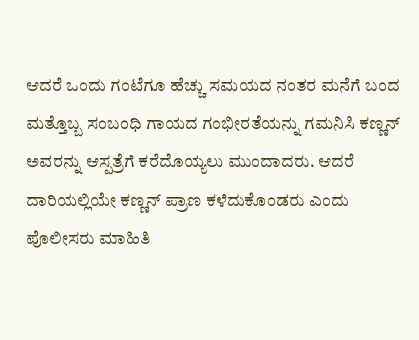ಆದರೆ ಒಂದು ಗಂಟೆಗೂ ಹೆಚ್ಚು ಸಮಯದ ನಂತರ ಮನೆಗೆ ಬಂದ ಮತ್ತೊಬ್ಬ ಸಂಬಂಧಿ ಗಾಯದ ಗಂಭೀರತೆಯನ್ನು ಗಮನಿಸಿ ಕಣ್ಣನ್ ಅವರನ್ನು ಆಸ್ಪತ್ರೆಗೆ ಕರೆದೊಯ್ಯಲು ಮುಂದಾದರು. ಆದರೆ ದಾರಿಯಲ್ಲಿಯೇ ಕಣ್ಣನ್ ಪ್ರಾಣ ಕಳೆದುಕೊಂಡರು ಎಂದು ಪೊಲೀಸರು ಮಾಹಿತಿ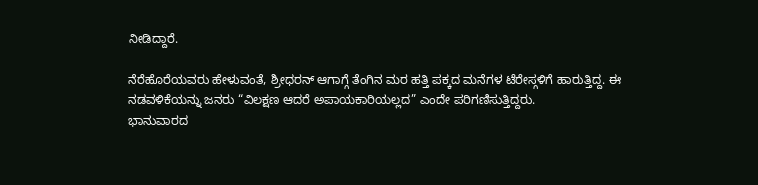ನೀಡಿದ್ದಾರೆ.

ನೆರೆಹೊರೆಯವರು ಹೇಳುವಂತೆ, ಶ್ರೀಧರನ್ ಆಗಾಗ್ಗೆ ತೆಂಗಿನ ಮರ ಹತ್ತಿ ಪಕ್ಕದ ಮನೆಗಳ ಟೆರೇಸ್ಗಳಿಗೆ ಹಾರುತ್ತಿದ್ದ. ಈ ನಡವಳಿಕೆಯನ್ನು ಜನರು “ವಿಲಕ್ಷಣ ಆದರೆ ಅಪಾಯಕಾರಿಯಲ್ಲದ” ಎಂದೇ ಪರಿಗಣಿಸುತ್ತಿದ್ದರು.
ಭಾನುವಾರದ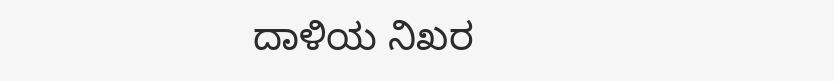ದಾಳಿಯ ನಿಖರ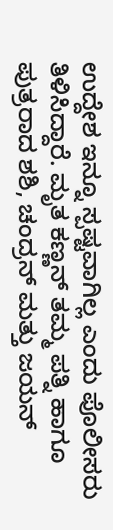ಉದ್ದೇಶ ಇನ್ನೂ ಸ್ಪಷ್ಟವಾಗಿಲ್ಲ ಎಂದು ಪೊಲೀಸರು ತಿಳಿಸಿದ್ದಾರೆ. ಮೃತ ಕಣ್ಣನ್ ತಮ್ಮ ಪತ್ನಿ ಹಾಗೂ ಪುತ್ರರಾದ ಶಶಿ, ಚಂದ್ರನ್ ಮತ್ತು ಜಯನ್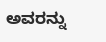ಅವರನ್ನು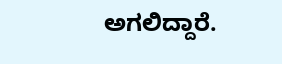ಅಗಲಿದ್ದಾರೆ.